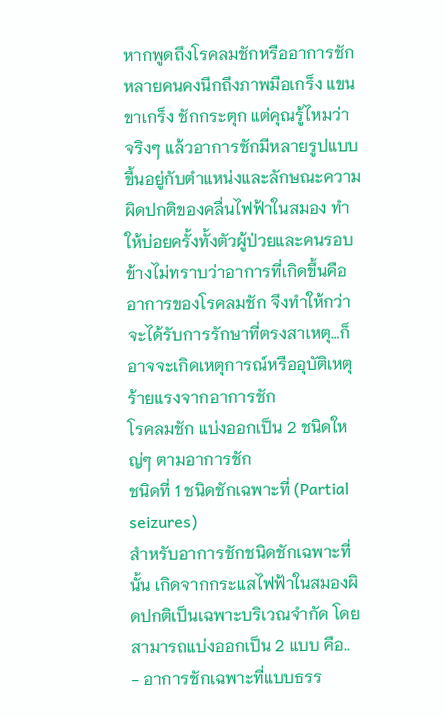หากพูดถึงโรคลมชักหรืออาการชัก หลายคนคงนึกถึงภาพมือเกร็ง แขนขาเกร็ง ชักกระตุก แต่คุณรู้ไหมว่า จริงๆ แล้วอาการชักมีหลายรูปแบบขึ้นอยู่กับตำแหน่งและลักษณะความผิดปกติของคลื่นไฟฟ้าในสมอง ทำให้บ่อยครั้งทั้งตัวผู้ป่วยและคนรอบข้างไม่ทราบว่าอาการที่เกิดขึ้นคืออาการของโรคลมชัก จึงทำให้กว่าจะได้รับการรักษาที่ตรงสาเหตุ…ก็อาจจะเกิดเหตุการณ์หรืออุบัติเหตุร้ายแรงจากอาการชัก
โรคลมชัก แบ่งออกเป็น 2 ชนิดใหญ่ๆ ตามอาการชัก
ชนิดที่ 1 ชนิดชักเฉพาะที่ (Partial seizures)
สำหรับอาการชักชนิดชักเฉพาะที่นั้น เกิดจากกระแสไฟฟ้าในสมองผิดปกติเป็นเฉพาะบริเวณจำกัด โดยสามารถแบ่งออกเป็น 2 แบบ คือ..
- อาการชักเฉพาะที่แบบธรร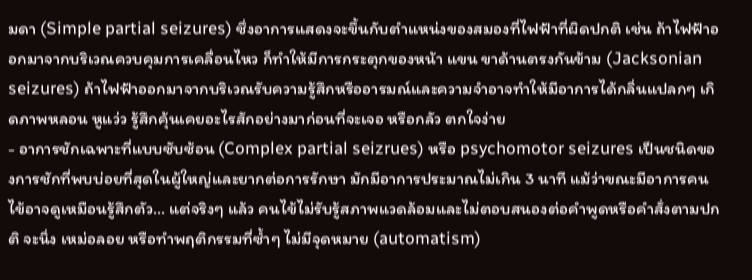มดา (Simple partial seizures) ซึ่งอาการแสดงจะขึ้นกับตำแหน่งของสมองที่ไฟฟ้าที่ผิดปกติ เช่น ถ้าไฟฟ้าออกมาจากบริเวณควบคุมการเคลื่อนไหว ก็ทำให้มีการกระตุกของหน้า แขน ขาด้านตรงกันข้าม (Jacksonian seizures) ถ้าไฟฟ้าออกมาจากบริเวณรับความรู้สึกหรืออารมณ์และความจำอาจทำให้มีอาการได้กลิ่นแปลกๆ เกิดภาพหลอน หูแว่ว รู้สึกคุ้นเคยอะไรสักอย่างมาก่อนที่จะเจอ หรือกลัว ตกใจง่าย
- อาการชักเฉพาะที่แบบซับซ้อน (Complex partial seizrues) หรือ psychomotor seizures เป็นชนิดของการชักที่พบบ่อยที่สุดในผู้ใหญ่และยากต่อการรักษา มักมีอาการประมาณไม่เกิน 3 นาที แม้ว่าขณะมีอาการคนไข้อาจดูเหมือนรู้สึกตัว… แต่จริงๆ แล้ว คนไข้ไม่รับรู้สภาพแวดล้อมและไม่ตอบสนองต่อคำพูดหรือคำสั่งตามปกติ จะนิ่ง เหม่อลอย หรือทำพฤติกรรมที่ซ้ำๆ ไม่มีจุดหมาย (automatism)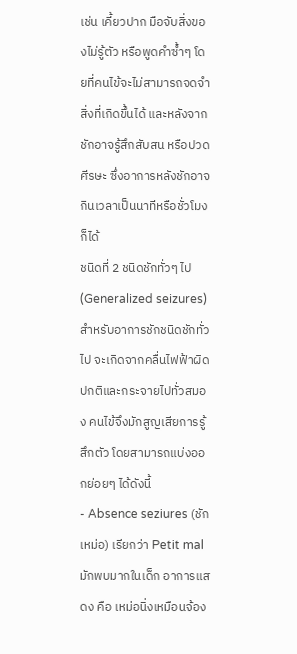เช่น เคี้ยวปาก มือจับสิ่งของไม่รู้ตัว หรือพูดคำซ้ำๆ โดยที่คนไข้จะไม่สามารถจดจำสิ่งที่เกิดขึ้นได้ และหลังจากชักอาจรู้สึกสับสน หรือปวดศีรษะ ซึ่งอาการหลังชักอาจกินเวลาเป็นนาทีหรือชั่วโมงก็ได้
ชนิดที่ 2 ชนิดชักทั่วๆ ไป (Generalized seizures)
สำหรับอาการชักชนิดชักทั่วไป จะเกิดจากคลื่นไฟฟ้าผิดปกติและกระจายไปทั่วสมอง คนไข้จึงมักสูญเสียการรู้สึกตัว โดยสามารถแบ่งออกย่อยๆ ได้ดังนี้
- Absence seziures (ชักเหม่อ) เรียกว่า Petit mal มักพบมากในเด็ก อาการแสดง คือ เหม่อนิ่งเหมือนจ้อง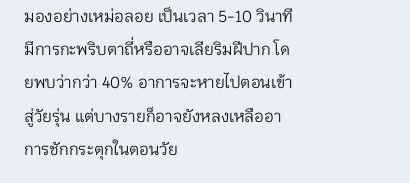มองอย่างเหม่อลอย เป็นเวลา 5-10 วินาที มีการกะพริบตาถี่หรืออาจเลียริมฝีปาก โดยพบว่ากว่า 40% อาการจะหายไปตอนเข้าสู่วัยรุ่น แต่บางรายก็อาจยังหลงเหลืออาการชักกระตุกในตอนวัย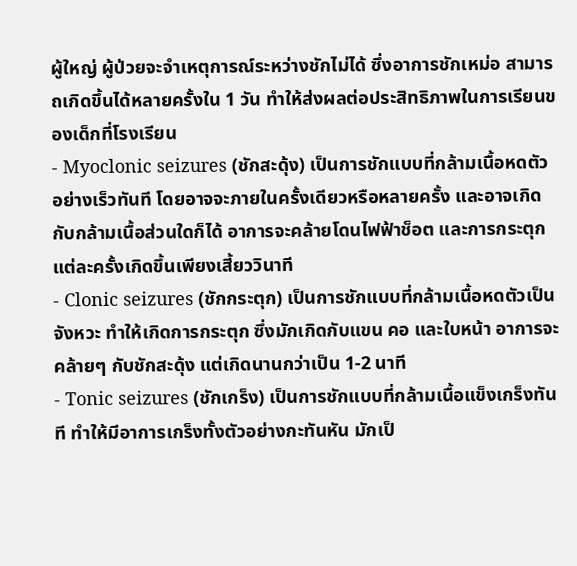ผู้ใหญ่ ผู้ป่วยจะจำเหตุการณ์ระหว่างชักไม่ได้ ซึ่งอาการชักเหม่อ สามารถเกิดขึ้นได้หลายครั้งใน 1 วัน ทำให้ส่งผลต่อประสิทธิภาพในการเรียนของเด็กที่โรงเรียน
- Myoclonic seizures (ชักสะดุ้ง) เป็นการชักแบบที่กล้ามเนื้อหดตัวอย่างเร็วทันที โดยอาจจะภายในครั้งเดียวหรือหลายครั้ง และอาจเกิดกับกล้ามเนื้อส่วนใดก็ได้ อาการจะคล้ายโดนไฟฟ้าช็อต และการกระตุกแต่ละครั้งเกิดขึ้นเพียงเสี้ยววินาที
- Clonic seizures (ชักกระตุก) เป็นการชักแบบที่กล้ามเนื้อหดตัวเป็นจังหวะ ทำให้เกิดการกระตุก ซึ่งมักเกิดกับแขน คอ และใบหน้า อาการจะคล้ายๆ กับชักสะดุ้ง แต่เกิดนานกว่าเป็น 1-2 นาที
- Tonic seizures (ชักเกร็ง) เป็นการชักแบบที่กล้ามเนื้อแข็งเกร็งทันที ทำให้มีอาการเกร็งทั้งตัวอย่างกะทันหัน มักเป็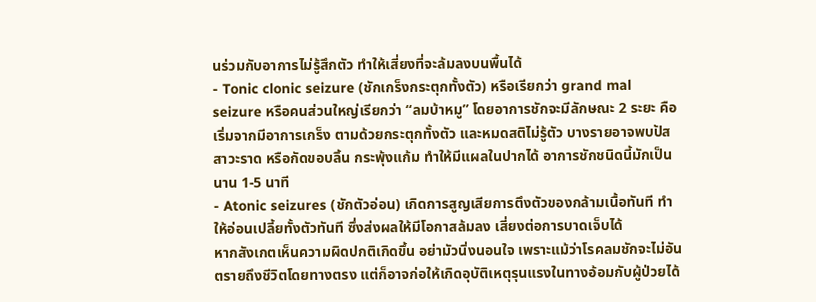นร่วมกับอาการไม่รู้สึกตัว ทำให้เสี่ยงที่จะล้มลงบนพื้นได้
- Tonic clonic seizure (ชักเกร็งกระตุกทั้งตัว) หรือเรียกว่า grand mal seizure หรือคนส่วนใหญ่เรียกว่า “ลมบ้าหมู” โดยอาการชักจะมีลักษณะ 2 ระยะ คือ เริ่มจากมีอาการเกร็ง ตามด้วยกระตุกทั้งตัว และหมดสติไม่รู้ตัว บางรายอาจพบปัสสาวะราด หรือกัดขอบลิ้น กระพุ้งแก้ม ทำให้มีแผลในปากได้ อาการชักชนิดนี้มักเป็นนาน 1-5 นาที
- Atonic seizures (ชักตัวอ่อน) เกิดการสูญเสียการตึงตัวของกล้ามเนื้อทันที ทำให้อ่อนเปลี้ยทั้งตัวทันที ซึ่งส่งผลให้มีโอกาสล้มลง เสี่ยงต่อการบาดเจ็บได้
หากสังเกตเห็นความผิดปกติเกิดขึ้น อย่ามัวนิ่งนอนใจ เพราะแม้ว่าโรคลมชักจะไม่อันตรายถึงชีวิตโดยทางตรง แต่ก็อาจก่อให้เกิดอุบัติเหตุรุนแรงในทางอ้อมกับผู้ป่วยได้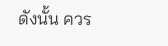ดังนั้น ควร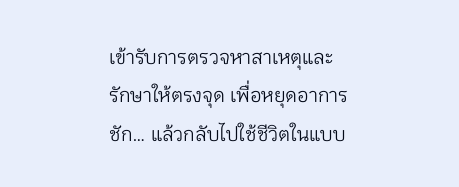เข้ารับการตรวจหาสาเหตุและรักษาให้ตรงจุด เพื่อหยุดอาการชัก… แล้วกลับไปใช้ชีวิตในแบบ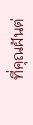ที่คุณฝันต่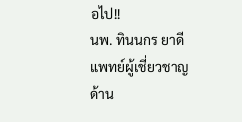อไป!!
นพ. ทินนกร ยาดี
แพทย์ผู้เชี่ยวชาญด้าน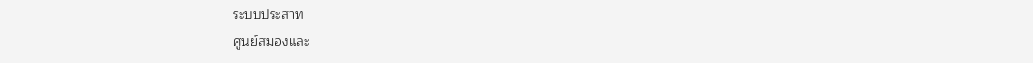ระบบประสาท
ศูนย์สมองและ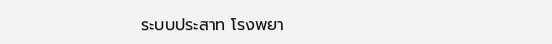ระบบประสาท โรงพยา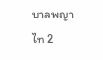บาลพญาไท 2